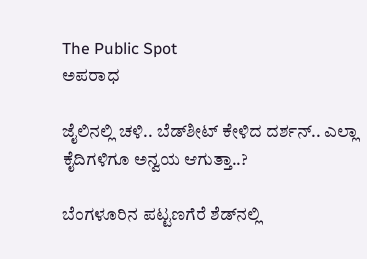The Public Spot
ಅಪರಾಧ

ಜೈಲಿನಲ್ಲಿ ಚಳಿ.. ಬೆಡ್‌ಶೀಟ್‌ ಕೇಳಿದ ದರ್ಶನ್.. ಎಲ್ಲಾ ಕೈದಿಗಳಿಗೂ ಅನ್ವಯ ಆಗುತ್ತಾ..?

ಬೆಂಗಳೂರಿನ ಪಟ್ಟಣಗೆರೆ ಶೆಡ್‌‌ನಲ್ಲಿ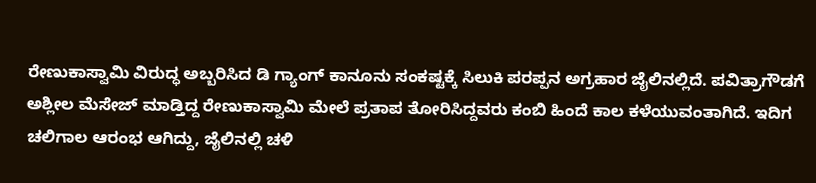ರೇಣುಕಾಸ್ವಾಮಿ ವಿರುದ್ಧ ಅಬ್ಬರಿಸಿದ ಡಿ ಗ್ಯಾಂಗ್‌ ಕಾನೂನು ಸಂಕಷ್ಟಕ್ಕೆ ಸಿಲುಕಿ ಪರಪ್ಪನ ಅಗ್ರಹಾರ ಜೈಲಿನಲ್ಲಿದೆ. ಪವಿತ್ರಾಗೌಡಗೆ ಅಶ್ಲೀಲ ಮೆಸೇಜ್‌ ಮಾಡ್ತಿದ್ದ ರೇಣುಕಾಸ್ವಾಮಿ ಮೇಲೆ ಪ್ರತಾಪ ತೋರಿಸಿದ್ದವರು ಕಂಬಿ ಹಿಂದೆ ಕಾಲ ಕಳೆಯುವಂತಾಗಿದೆ. ಇದಿಗ ಚಲಿಗಾಲ ಆರಂಭ ಆಗಿದ್ದು, ಜೈಲಿನಲ್ಲಿ ಚಳಿ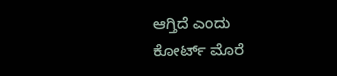ಆಗ್ತಿದೆ ಎಂದು ಕೋರ್ಟ್‌ ಮೊರೆ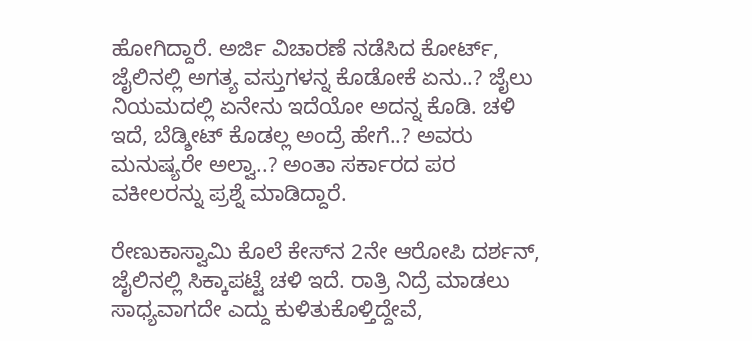ಹೋಗಿದ್ದಾರೆ. ಅರ್ಜಿ ವಿಚಾರಣೆ ನಡೆಸಿದ ಕೋರ್ಟ್‌, ಜೈಲಿನಲ್ಲಿ ಅಗತ್ಯ ವಸ್ತುಗಳನ್ನ ಕೊಡೋಕೆ ಏನು..? ಜೈಲು ನಿಯಮದಲ್ಲಿ ಏನೇನು ಇದೆಯೋ ಅದನ್ನ ಕೊಡಿ. ಚಳಿ ಇದೆ, ಬೆಡ್ಶೀಟ್ ಕೊಡಲ್ಲ ಅಂದ್ರೆ ಹೇಗೆ..? ಅವರು ಮನುಷ್ಯರೇ ಅಲ್ವಾ..? ಅಂತಾ ಸರ್ಕಾರದ ಪರ ವಕೀಲರನ್ನು ಪ್ರಶ್ನೆ ಮಾಡಿದ್ದಾರೆ.

ರೇಣುಕಾಸ್ವಾಮಿ ಕೊಲೆ ಕೇಸ್‌ನ 2ನೇ ಆರೋಪಿ ದರ್ಶನ್, ಜೈಲಿನಲ್ಲಿ ಸಿಕ್ಕಾಪಟ್ಟೆ ಚಳಿ ಇದೆ. ರಾತ್ರಿ ನಿದ್ರೆ ಮಾಡಲು ಸಾಧ್ಯವಾಗದೇ ಎದ್ದು ಕುಳಿತುಕೊಳ್ತಿದ್ದೇವೆ,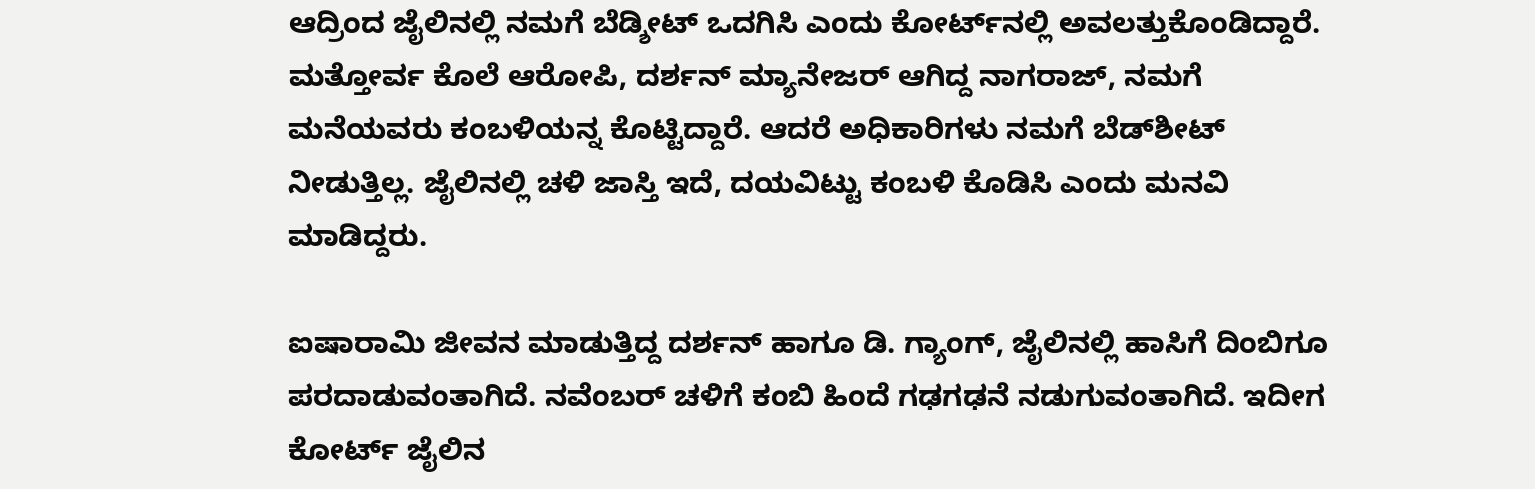ಆದ್ರಿಂದ ಜೈಲಿನಲ್ಲಿ ನಮಗೆ ಬೆಡ್ಶೀಟ್ ಒದಗಿಸಿ ಎಂದು ಕೋರ್ಟ್‌ನಲ್ಲಿ ಅವಲತ್ತುಕೊಂಡಿದ್ದಾರೆ. ಮತ್ತೋರ್ವ ಕೊಲೆ ಆರೋಪಿ, ದರ್ಶನ್‌ ಮ್ಯಾನೇಜರ್‌ ಆಗಿದ್ದ ನಾಗರಾಜ್, ನಮಗೆ ಮನೆಯವರು ಕಂಬಳಿಯನ್ನ ಕೊಟ್ಟಿದ್ದಾರೆ. ಆದರೆ ಅಧಿಕಾರಿಗಳು ನಮಗೆ ಬೆಡ್‌ಶೀಟ್‌ ನೀಡುತ್ತಿಲ್ಲ. ಜೈಲಿನಲ್ಲಿ ಚಳಿ‌ ಜಾಸ್ತಿ ಇದೆ, ದಯವಿಟ್ಟು ಕಂಬಳಿ ಕೊಡಿಸಿ ಎಂದು ಮನವಿ ಮಾಡಿದ್ದರು.

ಐಷಾರಾಮಿ ಜೀವನ ಮಾಡುತ್ತಿದ್ದ ದರ್ಶನ್‌ ಹಾಗೂ ಡಿ. ಗ್ಯಾಂಗ್‌, ಜೈಲಿನಲ್ಲಿ ಹಾಸಿಗೆ ದಿಂಬಿಗೂ ಪರದಾಡುವಂತಾಗಿದೆ. ನವೆಂಬರ್ ಚಳಿಗೆ ಕಂಬಿ ಹಿಂದೆ ಗಢಗಢನೆ ನಡುಗುವಂತಾಗಿದೆ. ಇದೀಗ ಕೋರ್ಟ್‌ ಜೈಲಿನ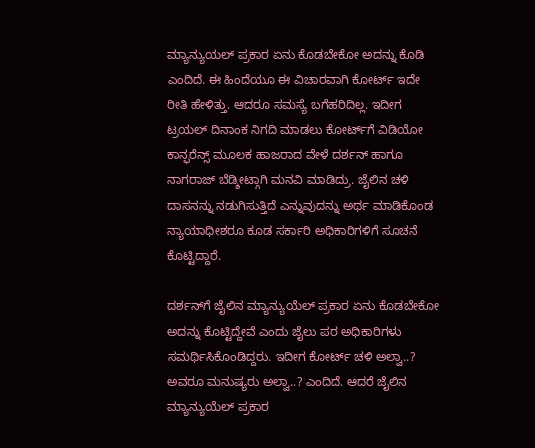ಮ್ಯಾನ್ಯುಯಲ್‌ ಪ್ರಕಾರ ಏನು ಕೊಡಬೇಕೋ ಅದನ್ನು ಕೊಡಿ ಎಂದಿದೆ. ಈ ಹಿಂದೆಯೂ ಈ ವಿಚಾರವಾಗಿ ಕೋರ್ಟ್‌ ಇದೇ ರೀತಿ ಹೇಳಿತ್ತು. ಆದರೂ ಸಮಸ್ಯೆ ಬಗೆಹರಿದಿಲ್ಲ. ಇದೀಗ ಟ್ರಯಲ್ ದಿನಾಂಕ ನಿಗದಿ ಮಾಡಲು ಕೋರ್ಟ್‌ಗೆ ವಿಡಿಯೋ ಕಾನ್ಫರೆನ್ಸ್‌ ಮೂಲಕ ಹಾಜರಾದ ವೇಳೆ ದರ್ಶನ್ ಹಾಗೂ ನಾಗರಾಜ್ ಬೆಡ್ಶೀಟ್ಗಾಗಿ ಮನವಿ ಮಾಡಿದ್ರು. ಜೈಲಿನ ಚಳಿ ದಾಸನನ್ನು ನಡುಗಿಸುತ್ತಿದೆ ಎನ್ನುವುದನ್ನು ಅರ್ಥ ಮಾಡಿಕೊಂಡ ನ್ಯಾಯಾಧೀಶರೂ ಕೂಡ ಸರ್ಕಾರಿ ಅಧಿಕಾರಿಗಳಿಗೆ ಸೂಚನೆ ಕೊಟ್ಟಿದ್ದಾರೆ.

ದರ್ಶನ್‌ಗೆ ಜೈಲಿನ ಮ್ಯಾನ್ಯುಯೆಲ್‌ ಪ್ರಕಾರ ಏನು ಕೊಡಬೇಕೋ ಅದನ್ನು ಕೊಟ್ಟಿದ್ದೇವೆ ಎಂದು ಜೈಲು ಪರ ಅಧಿಕಾರಿಗಳು ಸಮರ್ಥಿಸಿಕೊಂಡಿದ್ದರು. ಇದೀಗ ಕೋರ್ಟ್‌ ಚಳಿ ಅಲ್ವಾ..? ಅವರೂ ಮನುಷ್ಯರು ಅಲ್ವಾ..? ಎಂದಿದೆ. ಆದರೆ ಜೈಲಿನ ಮ್ಯಾನ್ಯುಯೆಲ್‌ ಪ್ರಕಾರ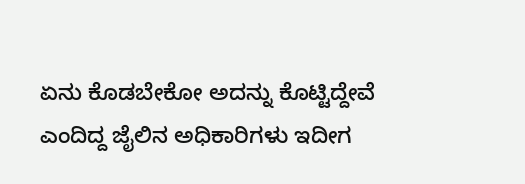ಏನು ಕೊಡಬೇಕೋ ಅದನ್ನು ಕೊಟ್ಟಿದ್ದೇವೆ ಎಂದಿದ್ದ ಜೈಲಿನ ಅಧಿಕಾರಿಗಳು ಇದೀಗ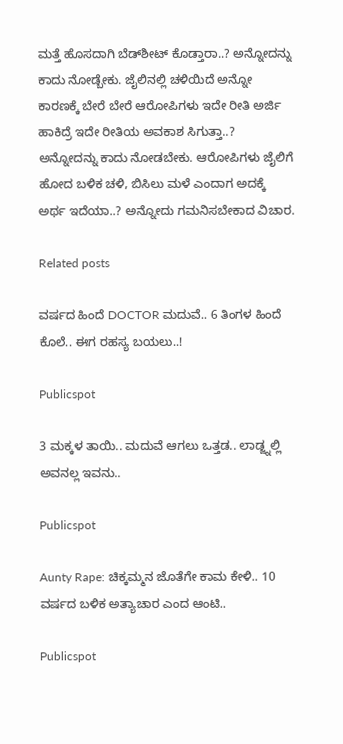ಮತ್ತೆ ಹೊಸದಾಗಿ ಬೆಡ್‌ಶೀಟ್‌ ಕೊಡ್ತಾರಾ..? ಅನ್ನೋದನ್ನು ಕಾದು ನೋಡ್ಬೇಕು. ಜೈಲಿನಲ್ಲಿ ಚಳಿಯಿದೆ ಅನ್ನೋ ಕಾರಣಕ್ಕೆ ಬೇರೆ ಬೇರೆ ಆರೋಪಿಗಳು ಇದೇ ರೀತಿ ಅರ್ಜಿ ಹಾಕಿದ್ರೆ ಇದೇ ರೀತಿಯ ಅವಕಾಶ ಸಿಗುತ್ತಾ..? ಅನ್ನೋದನ್ನು ಕಾದು ನೋಡಬೇಕು. ಆರೋಪಿಗಳು ಜೈಲಿಗೆ ಹೋದ ಬಳಿಕ ಚಳಿ, ಬಿಸಿಲು ಮಳೆ ಎಂದಾಗ ಅದಕ್ಕೆ ಅರ್ಥ ಇದೆಯಾ..? ಅನ್ನೋದು ಗಮನಿಸಬೇಕಾದ ವಿಚಾರ.

Related posts

ವರ್ಷದ ಹಿಂದೆ DOCTOR ಮದುವೆ.. 6 ತಿಂಗಳ ಹಿಂದೆ ಕೊಲೆ.. ಈಗ ರಹಸ್ಯ ಬಯಲು..!

Publicspot

3 ಮಕ್ಕಳ ತಾಯಿ.. ಮದುವೆ ಆಗಲು ಒತ್ತಡ.. ಲಾಡ್ಜ್ನಲ್ಲಿ ಅವನಲ್ಲ ಇವನು..

Publicspot

Aunty Rape: ಚಿಕ್ಕಮ್ಮನ ಜೊತೆಗೇ ಕಾಮ ಕೇಳಿ.. 10 ವರ್ಷದ ಬಳಿಕ ಅತ್ಯಾಚಾರ ಎಂದ ಆಂಟಿ..

Publicspot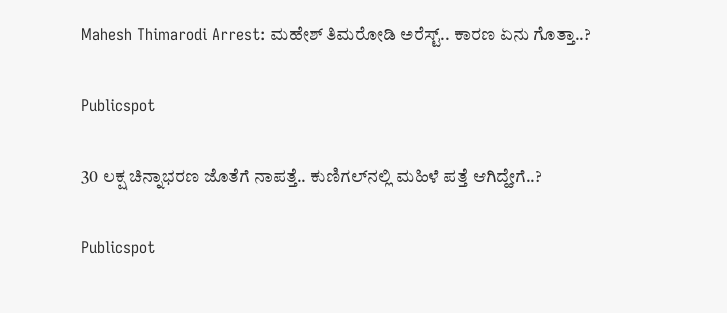Mahesh Thimarodi Arrest: ಮಹೇಶ್‌ ತಿಮರೋಡಿ ಅರೆಸ್ಟ್‌.. ಕಾರಣ ಏನು ಗೊತ್ತಾ..?

Publicspot

30 ಲಕ್ಷ ಚಿನ್ನಾಭರಣ ಜೊತೆಗೆ ನಾಪತ್ತೆ.. ಕುಣಿಗಲ್‌ನಲ್ಲಿ ಮಹಿಳೆ ಪತ್ತೆ ಆಗಿದ್ಹೇಗೆ..?

Publicspot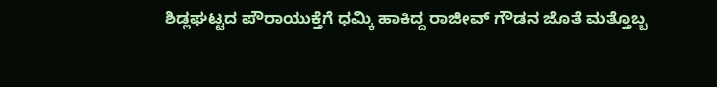ಶಿಡ್ಲಘಟ್ಟದ ಪೌರಾಯುಕ್ತೆಗೆ ಧಮ್ಕಿ ಹಾಕಿದ್ದ ರಾಜೀವ್‌ ಗೌಡನ ಜೊತೆ ಮತ್ತೊಬ್ಬ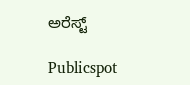ಅರೆಸ್ಟ್‌

Publicspot